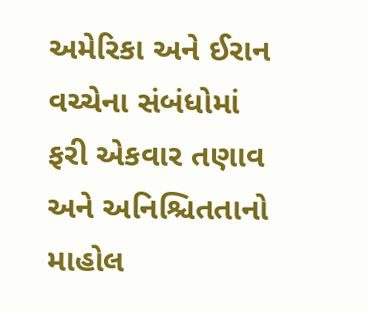અમેરિકા અને ઈરાન વચ્ચેના સંબંધોમાં ફરી એકવાર તણાવ અને અનિશ્ચિતતાનો માહોલ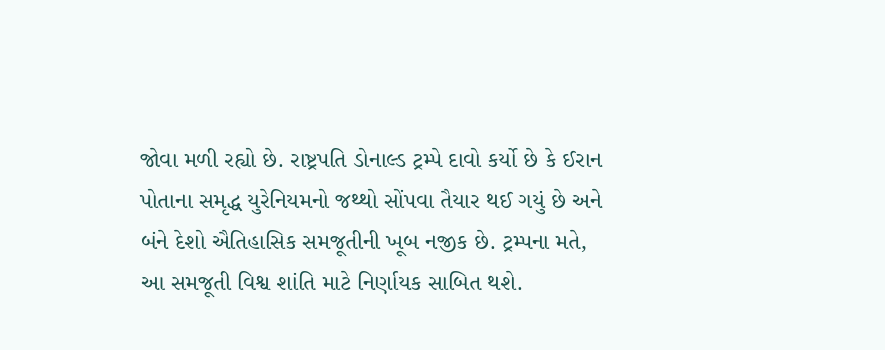જોવા મળી રહ્યો છે. રાષ્ટ્રપતિ ડોનાલ્ડ ટ્રમ્પે દાવો કર્યો છે કે ઈરાન પોતાના સમૃદ્ધ યુરેનિયમનો જથ્થો સોંપવા તૈયાર થઈ ગયું છે અને બંને દેશો ઐતિહાસિક સમજૂતીની ખૂબ નજીક છે. ટ્રમ્પના મતે, આ સમજૂતી વિશ્વ શાંતિ માટે નિર્ણાયક સાબિત થશે.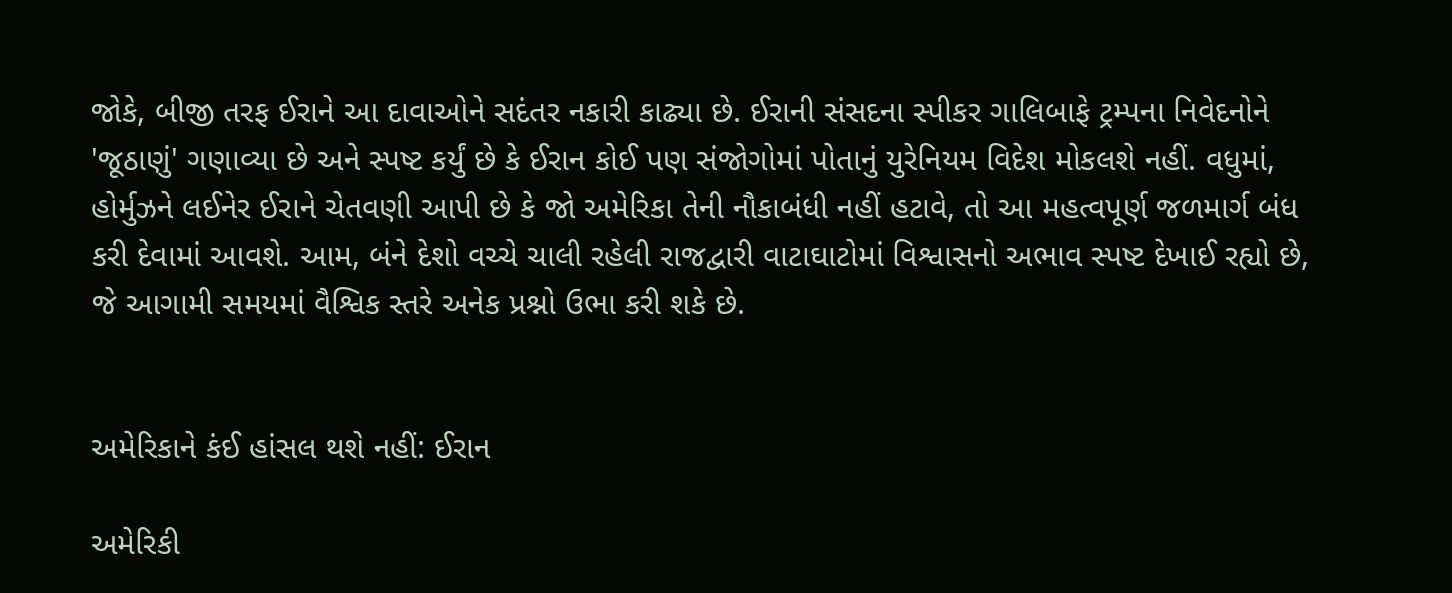જોકે, બીજી તરફ ઈરાને આ દાવાઓને સદંતર નકારી કાઢ્યા છે. ઈરાની સંસદના સ્પીકર ગાલિબાફે ટ્રમ્પના નિવેદનોને 'જૂઠાણું' ગણાવ્યા છે અને સ્પષ્ટ કર્યું છે કે ઈરાન કોઈ પણ સંજોગોમાં પોતાનું યુરેનિયમ વિદેશ મોકલશે નહીં. વધુમાં, હોર્મુઝને લઈનેર ઈરાને ચેતવણી આપી છે કે જો અમેરિકા તેની નૌકાબંધી નહીં હટાવે, તો આ મહત્વપૂર્ણ જળમાર્ગ બંધ કરી દેવામાં આવશે. આમ, બંને દેશો વચ્ચે ચાલી રહેલી રાજદ્વારી વાટાઘાટોમાં વિશ્વાસનો અભાવ સ્પષ્ટ દેખાઈ રહ્યો છે, જે આગામી સમયમાં વૈશ્વિક સ્તરે અનેક પ્રશ્નો ઉભા કરી શકે છે.


અમેરિકાને કંઈ હાંસલ થશે નહીં: ઈરાન

અમેરિકી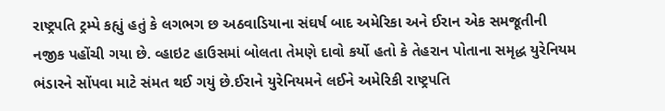રાષ્ટ્રપતિ ટ્રમ્પે કહ્યું હતું કે લગભગ છ અઠવાડિયાના સંઘર્ષ બાદ અમેરિકા અને ઈરાન એક સમજૂતીની નજીક પહોંચી ગયા છે. વ્હાઇટ હાઉસમાં બોલતા તેમણે દાવો કર્યો હતો કે તેહરાન પોતાના સમૃદ્ધ યુરેનિયમ ભંડારને સોંપવા માટે સંમત થઈ ગયું છે.ઈરાને યુરેનિયમને લઈને અમેરિકી રાષ્ટ્રપતિ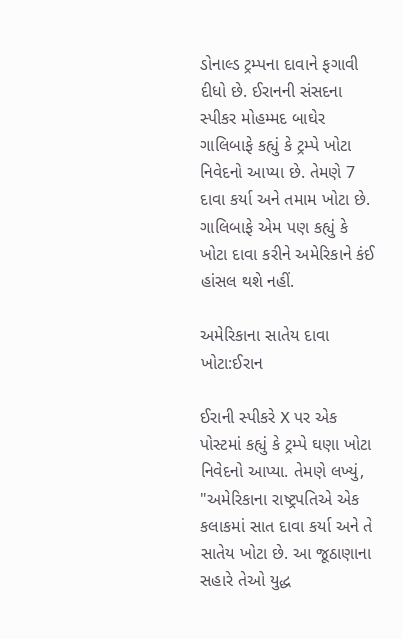ડોનાલ્ડ ટ્રમ્પના દાવાને ફગાવી દીધો છે. ઈરાનની સંસદના સ્પીકર મોહમ્મદ બાઘેર ગાલિબાફે કહ્યું કે ટ્રમ્પે ખોટા નિવેદનો આપ્યા છે. તેમણે 7 દાવા કર્યા અને તમામ ખોટા છે. ગાલિબાફે એમ પણ કહ્યું કે ખોટા દાવા કરીને અમેરિકાને કંઈ હાંસલ થશે નહીં.

અમેરિકાના સાતેય દાવા ખોટા:ઈરાન

ઈરાની સ્પીકરે X પર એક પોસ્ટમાં કહ્યું કે ટ્રમ્પે ઘણા ખોટા નિવેદનો આપ્યા. તેમણે લખ્યું, "અમેરિકાના રાષ્ટ્રપતિએ એક કલાકમાં સાત દાવા કર્યા અને તે સાતેય ખોટા છે. આ જૂઠાણાના સહારે તેઓ યુદ્ધ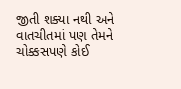જીતી શક્યા નથી અને વાતચીતમાં પણ તેમને ચોક્કસપણે કોઈ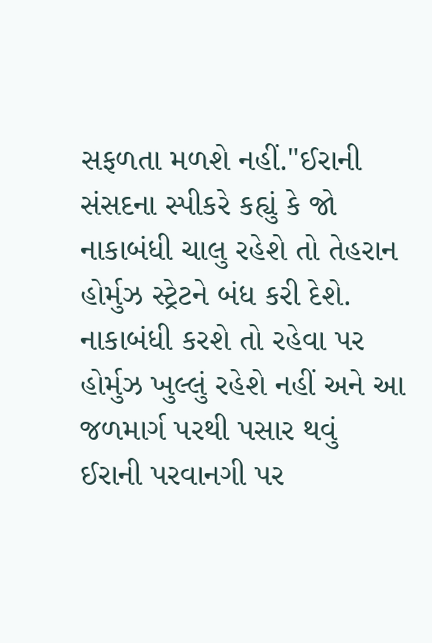સફળતા મળશે નહીં."ઈરાની સંસદના સ્પીકરે કહ્યું કે જો નાકાબંધી ચાલુ રહેશે તો તેહરાન હોર્મુઝ સ્ટ્રેટને બંધ કરી દેશે. નાકાબંધી કરશે તો રહેવા પર હોર્મુઝ ખુલ્લું રહેશે નહીં અને આ જળમાર્ગ પરથી પસાર થવું ઈરાની પરવાનગી પર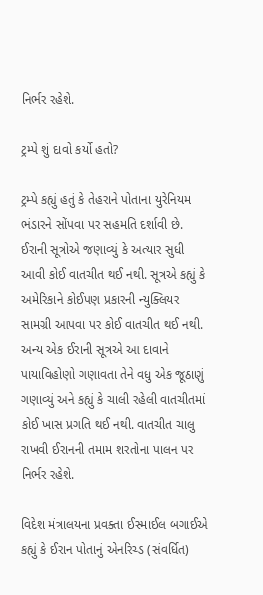નિર્ભર રહેશે.

ટ્રમ્પે શું દાવો કર્યો હતો?

ટ્રમ્પે કહ્યું હતું કે તેહરાને પોતાના યુરેનિયમ ભંડારને સોંપવા પર સહમતિ દર્શાવી છે. ઈરાની સૂત્રોએ જણાવ્યું કે અત્યાર સુધી આવી કોઈ વાતચીત થઈ નથી. સૂત્રએ કહ્યું કે અમેરિકાને કોઈપણ પ્રકારની ન્યુક્લિયર સામગ્રી આપવા પર કોઈ વાતચીત થઈ નથી. અન્ય એક ઈરાની સૂત્રએ આ દાવાને પાયાવિહોણો ગણાવતા તેને વધુ એક જૂઠાણું ગણાવ્યું અને કહ્યું કે ચાલી રહેલી વાતચીતમાં કોઈ ખાસ પ્રગતિ થઈ નથી. વાતચીત ચાલુ રાખવી ઈરાનની તમામ શરતોના પાલન પર નિર્ભર રહેશે.

વિદેશ મંત્રાલયના પ્રવક્તા ઈસ્માઈલ બગાઈએ કહ્યું કે ઈરાન પોતાનું એનરિચ્ડ (સંવર્ધિત)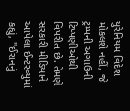યુરેનિયમ વિદેશ મોકલશે નહીં, જે ટ્રમ્પની અગાઉની ટિપ્પણીઓથી વિપરીત છે. તેમણે સરકારી મીડિયાને આપેલા ઈન્ટરવ્યુમાં કહ્યું, "ઈરાનનું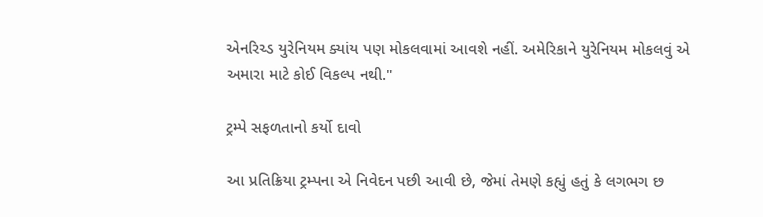એનરિચ્ડ યુરેનિયમ ક્યાંય પણ મોકલવામાં આવશે નહીં. અમેરિકાને યુરેનિયમ મોકલવું એ અમારા માટે કોઈ વિકલ્પ નથી."

ટ્રમ્પે સફળતાનો કર્યો દાવો

આ પ્રતિક્રિયા ટ્રમ્પના એ નિવેદન પછી આવી છે, જેમાં તેમણે કહ્યું હતું કે લગભગ છ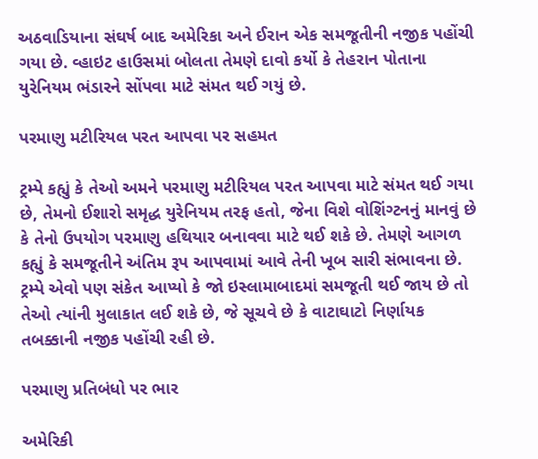અઠવાડિયાના સંઘર્ષ બાદ અમેરિકા અને ઈરાન એક સમજૂતીની નજીક પહોંચી ગયા છે. વ્હાઇટ હાઉસમાં બોલતા તેમણે દાવો કર્યો કે તેહરાન પોતાના યુરેનિયમ ભંડારને સોંપવા માટે સંમત થઈ ગયું છે.

પરમાણુ મટીરિયલ પરત આપવા પર સહમત

ટ્રમ્પે કહ્યું કે તેઓ અમને પરમાણુ મટીરિયલ પરત આપવા માટે સંમત થઈ ગયા છે, તેમનો ઈશારો સમૃદ્ધ યુરેનિયમ તરફ હતો, જેના વિશે વોશિંગ્ટનનું માનવું છે કે તેનો ઉપયોગ પરમાણુ હથિયાર બનાવવા માટે થઈ શકે છે. તેમણે આગળ કહ્યું કે સમજૂતીને અંતિમ રૂપ આપવામાં આવે તેની ખૂબ સારી સંભાવના છે. ટ્રમ્પે એવો પણ સંકેત આપ્યો કે જો ઇસ્લામાબાદમાં સમજૂતી થઈ જાય છે તો તેઓ ત્યાંની મુલાકાત લઈ શકે છે, જે સૂચવે છે કે વાટાઘાટો નિર્ણાયક તબક્કાની નજીક પહોંચી રહી છે.

પરમાણુ પ્રતિબંધો પર ભાર

અમેરિકી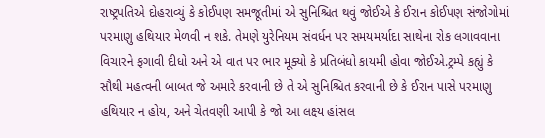રાષ્ટ્રપતિએ દોહરાવ્યું કે કોઈપણ સમજૂતીમાં એ સુનિશ્ચિત થવું જોઈએ કે ઈરાન કોઈપણ સંજોગોમાં પરમાણુ હથિયાર મેળવી ન શકે. તેમણે યુરેનિયમ સંવર્ધન પર સમયમર્યાદા સાથેના રોક લગાવવાના વિચારને ફગાવી દીધો અને એ વાત પર ભાર મૂક્યો કે પ્રતિબંધો કાયમી હોવા જોઈએ.ટ્રમ્પે કહ્યું કે સૌથી મહત્વની બાબત જે અમારે કરવાની છે તે એ સુનિશ્ચિત કરવાની છે કે ઈરાન પાસે પરમાણુ હથિયાર ન હોય, અને ચેતવણી આપી કે જો આ લક્ષ્ય હાંસલ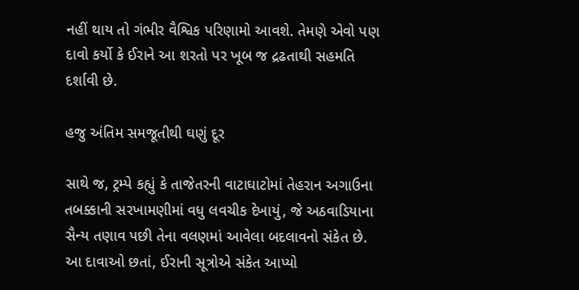નહીં થાય તો ગંભીર વૈશ્વિક પરિણામો આવશે. તેમણે એવો પણ દાવો કર્યો કે ઈરાને આ શરતો પર ખૂબ જ દ્રઢતાથી સહમતિ દર્શાવી છે.

હજુ અંતિમ સમજૂતીથી ઘણું દૂર

સાથે જ, ટ્રમ્પે કહ્યું કે તાજેતરની વાટાઘાટોમાં તેહરાન અગાઉના તબક્કાની સરખામણીમાં વધુ લવચીક દેખાયું, જે અઠવાડિયાના સૈન્ય તણાવ પછી તેના વલણમાં આવેલા બદલાવનો સંકેત છે. આ દાવાઓ છતાં, ઈરાની સૂત્રોએ સંકેત આપ્યો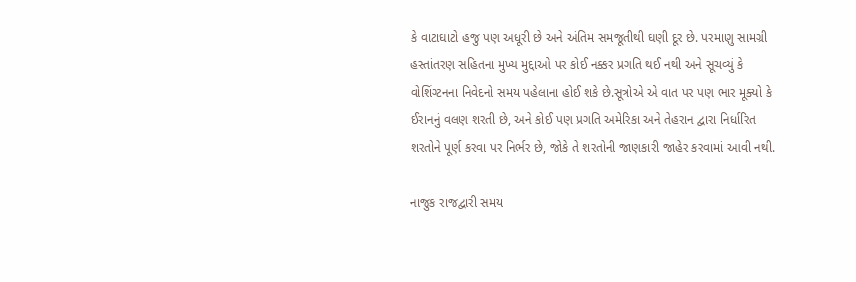કે વાટાઘાટો હજુ પણ અધૂરી છે અને અંતિમ સમજૂતીથી ઘણી દૂર છે. પરમાણુ સામગ્રી હસ્તાંતરણ સહિતના મુખ્ય મુદ્દાઓ પર કોઈ નક્કર પ્રગતિ થઈ નથી અને સૂચવ્યું કે વોશિંગ્ટનના નિવેદનો સમય પહેલાના હોઈ શકે છે.સૂત્રોએ એ વાત પર પણ ભાર મૂક્યો કે ઈરાનનું વલણ શરતી છે, અને કોઈ પણ પ્રગતિ અમેરિકા અને તેહરાન દ્વારા નિર્ધારિત શરતોને પૂર્ણ કરવા પર નિર્ભર છે, જોકે તે શરતોની જાણકારી જાહેર કરવામાં આવી નથી.

નાજુક રાજદ્વારી સમય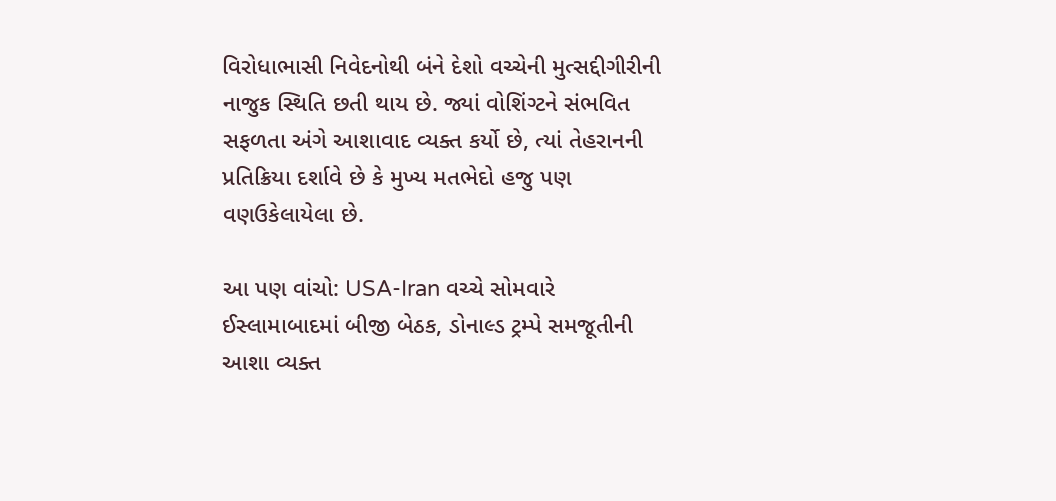વિરોધાભાસી નિવેદનોથી બંને દેશો વચ્ચેની મુત્સદ્દીગીરીની નાજુક સ્થિતિ છતી થાય છે. જ્યાં વોશિંગ્ટને સંભવિત સફળતા અંગે આશાવાદ વ્યક્ત કર્યો છે, ત્યાં તેહરાનની પ્રતિક્રિયા દર્શાવે છે કે મુખ્ય મતભેદો હજુ પણ વણઉકેલાયેલા છે.

આ પણ વાંચો: USA-Iran વચ્ચે સોમવારે ઈસ્લામાબાદમાં બીજી બેઠક, ડોનાલ્ડ ટ્રમ્પે સમજૂતીની આશા વ્યક્ત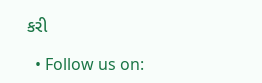કરી

  • Follow us on: